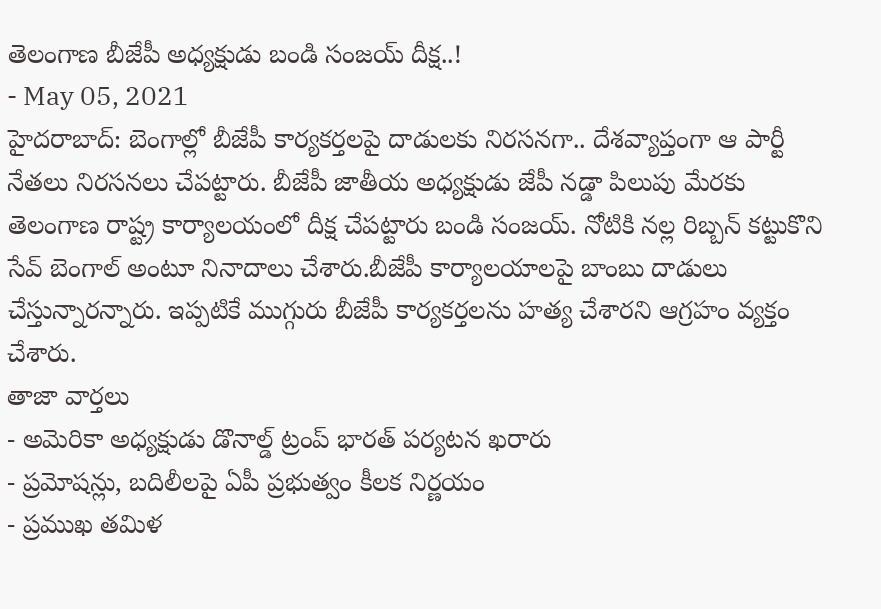తెలంగాణ బీజేపీ అధ్యక్షుడు బండి సంజయ్ దీక్ష..!
- May 05, 2021
హైదరాబాద్: బెంగాల్లో బీజేపీ కార్యకర్తలపై దాడులకు నిరసనగా.. దేశవ్యాప్తంగా ఆ పార్టీ నేతలు నిరసనలు చేపట్టారు. బీజేపీ జాతీయ అధ్యక్షుడు జేపీ నడ్డా పిలుపు మేరకు తెలంగాణ రాష్ట్ర కార్యాలయంలో దీక్ష చేపట్టారు బండి సంజయ్. నోటికి నల్ల రిబ్బన్ కట్టుకొని సేవ్ బెంగాల్ అంటూ నినాదాలు చేశారు.బీజేపీ కార్యాలయాలపై బాంబు దాడులు చేస్తున్నారన్నారు. ఇప్పటికే ముగ్గురు బీజేపీ కార్యకర్తలను హత్య చేశారని ఆగ్రహం వ్యక్తం చేశారు.
తాజా వార్తలు
- అమెరికా అధ్యక్షుడు డొనాల్డ్ ట్రంప్ భారత్ పర్యటన ఖరారు
- ప్రమోషన్లు, బదిలీలపై ఏపీ ప్రభుత్వం కీలక నిర్ణయం
- ప్రముఖ తమిళ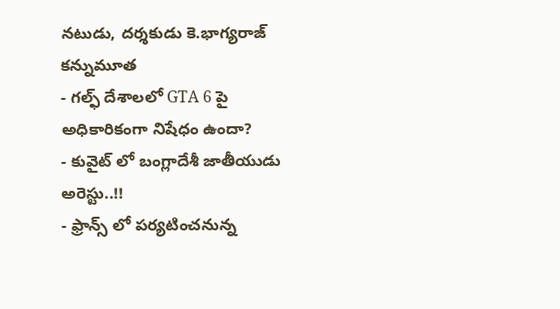నటుడు, దర్శకుడు కె.భాగ్యరాజ్ కన్నుమూత
- గల్ఫ్ దేశాలలో GTA 6 పై అధికారికంగా నిషేధం ఉందా?
- కువైట్ లో బంగ్లాదేశీ జాతీయుడు అరెస్టు..!!
- ఫ్రాన్స్ లో పర్యటించనున్న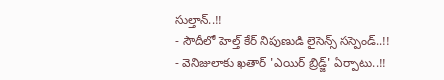సుల్తాన్..!!
- సౌదీలో హెల్త్ కేర్ నిపుణుడి లైసెన్స్ సస్పెండ్..!!
- వెనిజులాకు ఖతార్ 'ఎయిర్ బ్రిడ్జ్' ఏర్పాటు..!!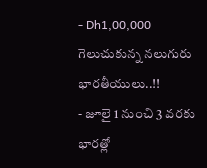- Dh1,00,000 గెలుచుకున్న నలుగురు భారతీయులు..!!
- జూలై 1 నుంచి 3 వరకు భారత్లో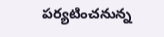పర్యటించనున్న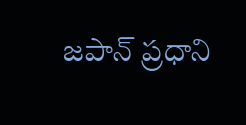జపాన్ ప్రధాని